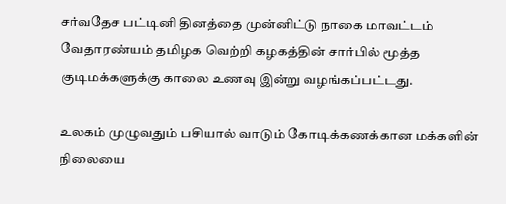சர்வதேச பட்டினி தினத்தை முன்னிட்டு நாகை மாவட்டம் வேதாரண்யம் தமிழக வெற்றி கழகத்தின் சார்பில் மூத்த குடிமக்களுக்கு காலை உணவு இன்று வழங்கப்பட்டது.

உலகம் முழுவதும் பசியால் வாடும் கோடிக்கணக்கான மக்களின் நிலையை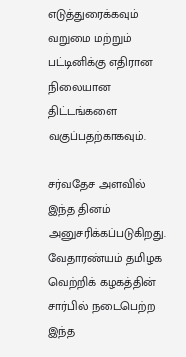எடுத்துரைக்கவும் வறுமை மற்றும் பட்டினிக்கு எதிரான நிலையான திட்டங்களை வகுப்பதற்காகவும்.

சர்வதேச அளவில் இந்த தினம் அனுசரிக்கப்படுகிறது.
வேதாரண்யம் தமிழக வெற்றிக் கழகத்தின் சார்பில் நடைபெற்ற இந்த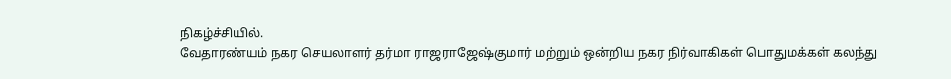நிகழ்ச்சியில்.
வேதாரண்யம் நகர செயலாளர் தர்மா ராஜராஜேஷ்குமார் மற்றும் ஒன்றிய நகர நிர்வாகிகள் பொதுமக்கள் கலந்து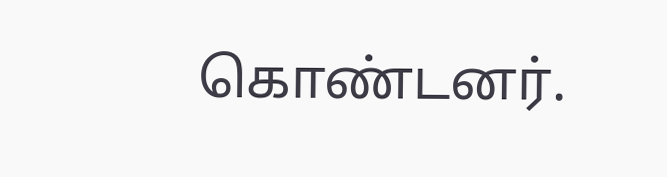கொண்டனர்.